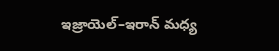ఇజ్రాయెల్–ఇరాన్ మధ్య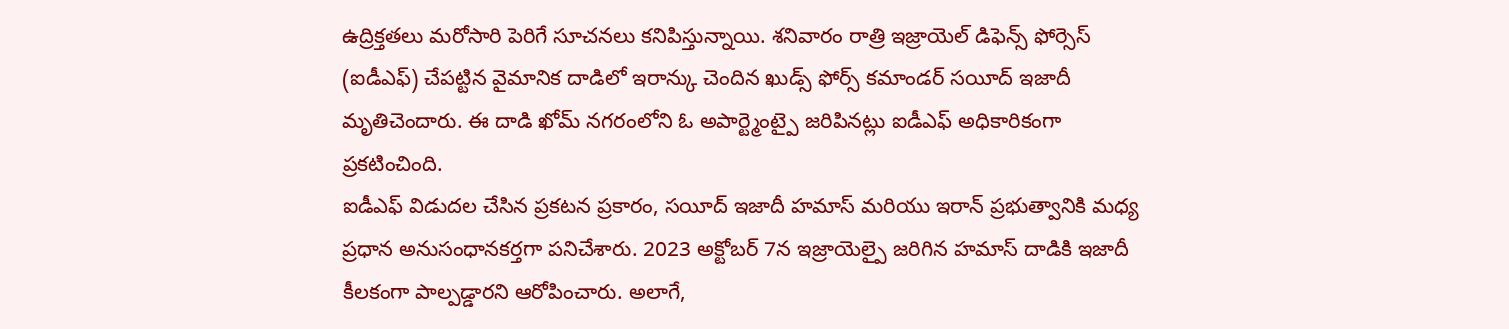ఉద్రిక్తతలు మరోసారి పెరిగే సూచనలు కనిపిస్తున్నాయి. శనివారం రాత్రి ఇజ్రాయెల్ డిఫెన్స్ ఫోర్సెస్ (ఐడీఎఫ్) చేపట్టిన వైమానిక దాడిలో ఇరాన్కు చెందిన ఖుడ్స్ ఫోర్స్ కమాండర్ సయీద్ ఇజాదీ మృతిచెందారు. ఈ దాడి ఖోమ్ నగరంలోని ఓ అపార్ట్మెంట్పై జరిపినట్లు ఐడీఎఫ్ అధికారికంగా ప్రకటించింది.
ఐడీఎఫ్ విడుదల చేసిన ప్రకటన ప్రకారం, సయీద్ ఇజాదీ హమాస్ మరియు ఇరాన్ ప్రభుత్వానికి మధ్య ప్రధాన అనుసంధానకర్తగా పనిచేశారు. 2023 అక్టోబర్ 7న ఇజ్రాయెల్పై జరిగిన హమాస్ దాడికి ఇజాదీ కీలకంగా పాల్పడ్డారని ఆరోపించారు. అలాగే,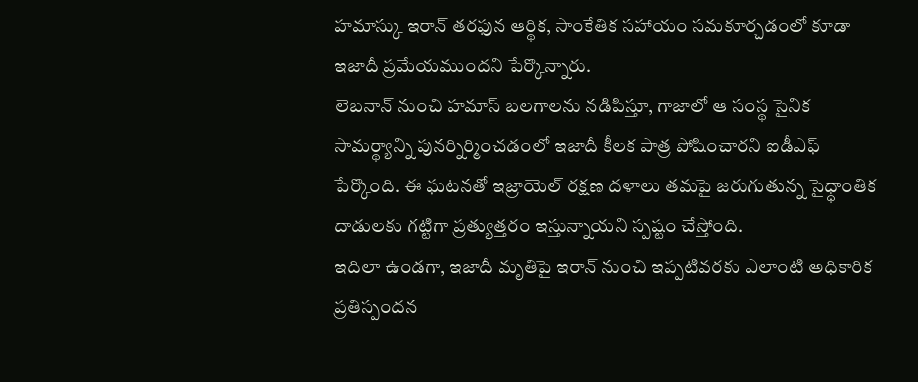హమాస్కు ఇరాన్ తరఫున ఆర్థిక, సాంకేతిక సహాయం సమకూర్చడంలో కూడా ఇజాదీ ప్రమేయముందని పేర్కొన్నారు.
లెబనాన్ నుంచి హమాస్ బలగాలను నడిపిస్తూ, గాజాలో ఆ సంస్థ సైనిక సామర్థ్యాన్ని పునర్నిర్మించడంలో ఇజాదీ కీలక పాత్ర పోషించారని ఐడీఎఫ్ పేర్కొంది. ఈ ఘటనతో ఇజ్రాయెల్ రక్షణ దళాలు తమపై జరుగుతున్న సైధ్ధాంతిక దాడులకు గట్టిగా ప్రత్యుత్తరం ఇస్తున్నాయని స్పష్టం చేస్తోంది.
ఇదిలా ఉండగా, ఇజాదీ మృతిపై ఇరాన్ నుంచి ఇప్పటివరకు ఎలాంటి అధికారిక ప్రతిస్పందన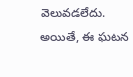వెలువడలేదు. అయితే, ఈ ఘటన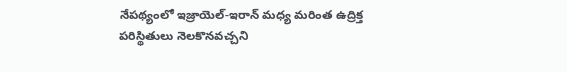నేపథ్యంలో ఇజ్రాయెల్-ఇరాన్ మధ్య మరింత ఉద్రిక్త పరిస్థితులు నెలకొనవచ్చని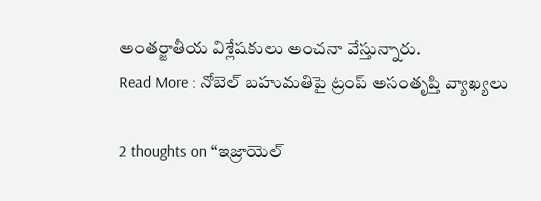అంతర్జాతీయ విశ్లేషకులు అంచనా వేస్తున్నారు.
Read More : నోబెల్ బహుమతిపై ట్రంప్ అసంతృప్తి వ్యాఖ్యలు

2 thoughts on “ఇజ్రాయెల్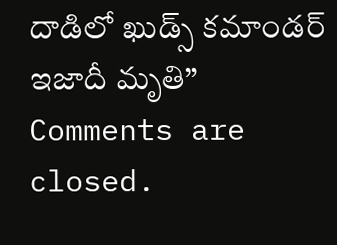దాడిలో ఖుడ్స్ కమాండర్ ఇజాదీ మృతి”
Comments are closed.